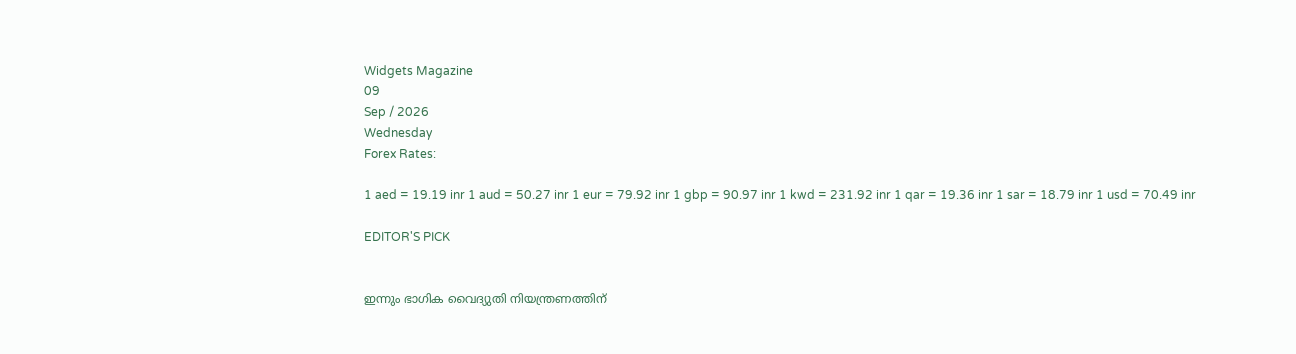Widgets Magazine
09
Sep / 2026
Wednesday
Forex Rates:

1 aed = 19.19 inr 1 aud = 50.27 inr 1 eur = 79.92 inr 1 gbp = 90.97 inr 1 kwd = 231.92 inr 1 qar = 19.36 inr 1 sar = 18.79 inr 1 usd = 70.49 inr

EDITOR'S PICK


ഇന്നും ഭാഗിക വൈദ്യുതി നിയന്ത്രണത്തിന്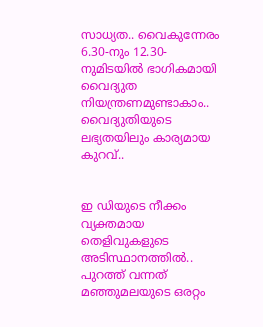സാധ്യത.. വൈകുന്നേരം 6.30-നും 12.30-നുമിടയിൽ ഭാഗികമായി വൈദ്യുത നിയന്ത്രണമുണ്ടാകാം.. വൈദ്യുതിയുടെ ലഭ്യതയിലും കാര്യമായ കുറവ്..


ഇ ഡിയുടെ നീക്കം വ്യക്തമായ തെളിവുകളുടെ അടിസ്ഥാനത്തിൽ.. പുറത്ത് വന്നത് മഞ്ഞുമലയുടെ ഒരറ്റം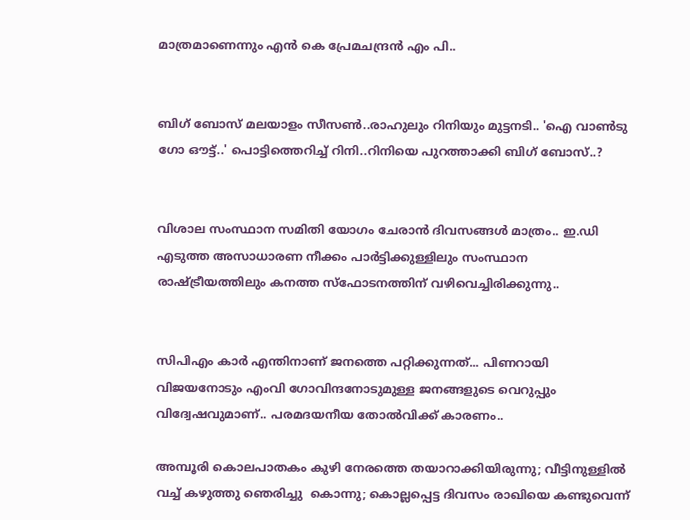മാത്രമാണെന്നും എൻ കെ പ്രേമചന്ദ്രൻ എം പി..


ബിഗ് ബോസ് മലയാളം സീസൺ..രാഹുലും റിനിയും മുട്ടനടി.. 'ഐ വാൺടു ഗോ ഔട്ട്..' പൊട്ടിത്തെറിച്ച് റിനി..റിനിയെ പുറത്താക്കി ബിഗ് ബോസ്..?


വിശാല സംസ്ഥാന സമിതി യോഗം ചേരാന്‍ ദിവസങ്ങള്‍ മാത്രം.. ഇ.ഡി എടുത്ത അസാധാരണ നീക്കം പാര്‍ട്ടിക്കുള്ളിലും സംസ്ഥാന രാഷ്ട്രീയത്തിലും കനത്ത സ്‌ഫോടനത്തിന് വഴിവെച്ചിരിക്കുന്നു..


സിപിഎം കാര്‍ എന്തിനാണ് ജനത്തെ പറ്റിക്കുന്നത്... പിണറായി വിജയനോടും എംവി ഗോവിന്ദനോടുമുള്ള ജനങ്ങളുടെ വെറുപ്പും വിദ്വേഷവുമാണ്.. പരമദയനീയ തോല്‍വിക്ക് കാരണം..

അമ്പൂരി കൊലപാതകം കുഴി നേരത്തെ തയാറാക്കിയിരുന്നു; വീട്ടിനുള്ളില്‍ വച്ച് കഴുത്തു ഞെരിച്ചു  കൊന്നു; കൊല്ലപ്പെട്ട ദിവസം രാഖിയെ കണ്ടുവെന്ന്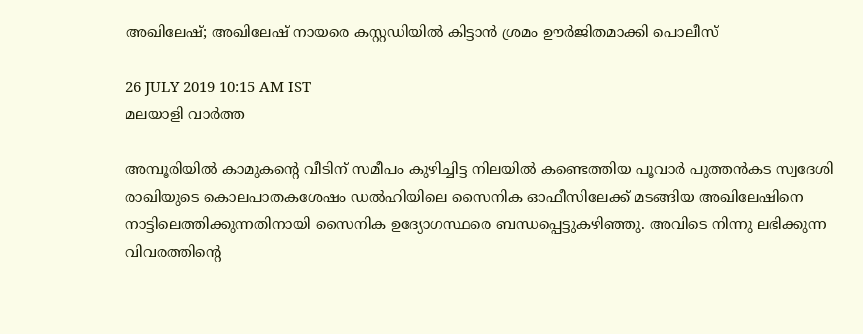അഖിലേഷ്; അഖിലേഷ് നായരെ കസ്റ്റഡിയില്‍ കിട്ടാന്‍ ശ്രമം ഊര്‍ജിതമാക്കി പൊലീസ്

26 JULY 2019 10:15 AM IST
മലയാളി വാര്‍ത്ത

അമ്പൂരിയില്‍ കാമുകന്റെ വീടിന് സമീപം കുഴിച്ചിട്ട നിലയില്‍ കണ്ടെത്തിയ പൂവാര്‍ പുത്തന്‍കട സ്വദേശി രാഖിയുടെ കൊലപാതകശേഷം ഡല്‍ഹിയിലെ സൈനിക ഓഫീസിലേക്ക് മടങ്ങിയ അഖിലേഷിനെ നാട്ടിലെത്തിക്കുന്നതിനായി സൈനിക ഉദ്യോഗസ്ഥരെ ബന്ധപ്പെട്ടുകഴിഞ്ഞു. അവിടെ നിന്നു ലഭിക്കുന്ന വിവരത്തിന്റെ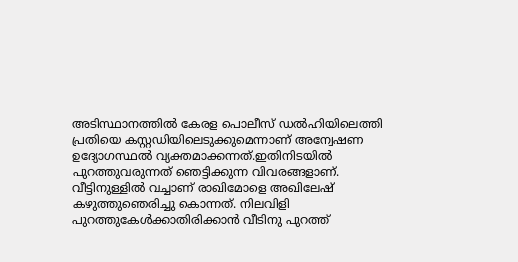അടിസ്ഥാനത്തില്‍ കേരള പൊലീസ് ഡല്‍ഹിയിലെത്തി പ്രതിയെ കസ്റ്റഡിയിലെടുക്കുമെന്നാണ് അന്വേഷണ ഉദ്യോഗസ്ഥല്‍ വ്യക്തമാക്കന്നത്.ഇതിനിടയില്‍ പുറത്തുവരുന്നത് ഞെട്ടിക്കുന്ന വിവരങ്ങളാണ്. വീട്ടിനുള്ളില്‍ വച്ചാണ് രാഖിമോളെ അഖിലേഷ് കഴുത്തുഞെരിച്ചു കൊന്നത്. നിലവിളി പുറത്തുകേള്‍ക്കാതിരിക്കാന്‍ വീടിനു പുറത്ത്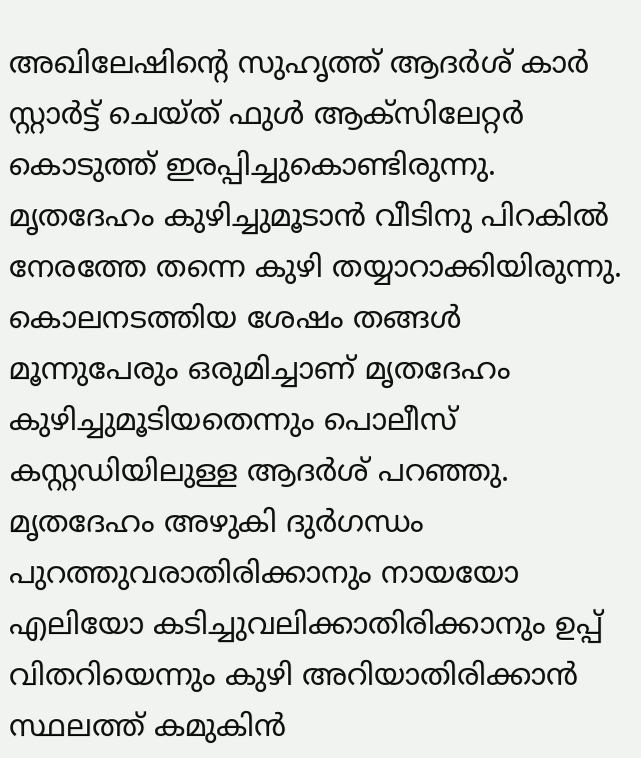അഖിലേഷിന്റെ സുഹൃത്ത് ആദര്‍ശ് കാര്‍ സ്റ്റാര്‍ട്ട് ചെയ്ത് ഫുള്‍ ആക്‌സിലേറ്റര്‍ കൊടുത്ത് ഇരപ്പിച്ചുകൊണ്ടിരുന്നു. മൃതദേഹം കുഴിച്ചുമൂടാന്‍ വീടിനു പിറകില്‍ നേരത്തേ തന്നെ കുഴി തയ്യാറാക്കിയിരുന്നു. കൊലനടത്തിയ ശേഷം തങ്ങള്‍ മൂന്നുപേരും ഒരുമിച്ചാണ് മൃതദേഹം കുഴിച്ചുമൂടിയതെന്നും പൊലീസ് കസ്റ്റഡിയിലുള്ള ആദര്‍ശ് പറഞ്ഞു. മൃതദേഹം അഴുകി ദുര്‍ഗന്ധം പുറത്തുവരാതിരിക്കാനും നായയോ എലിയോ കടിച്ചുവലിക്കാതിരിക്കാനും ഉപ്പ് വിതറിയെന്നും കുഴി അറിയാതിരിക്കാന്‍ സ്ഥലത്ത് കമുകിന്‍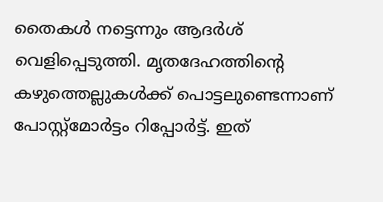തൈകള്‍ നട്ടെന്നും ആദര്‍ശ് വെളിപ്പെടുത്തി. മൃതദേഹത്തിന്റെ കഴുത്തെല്ലുകള്‍ക്ക് പൊട്ടലുണ്ടെന്നാണ് പോസ്റ്റ്‌മോര്‍ട്ടം റിപ്പോര്‍ട്ട്. ഇത്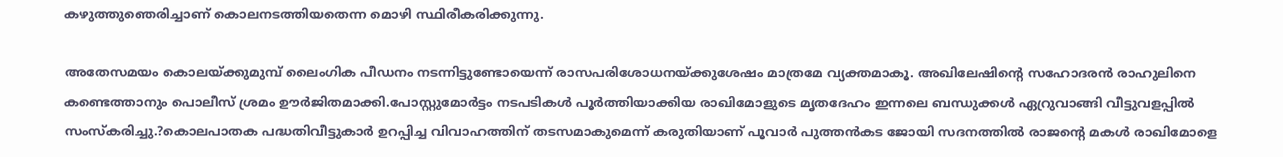കഴുത്തുഞെരിച്ചാണ് കൊലനടത്തിയതെന്ന മൊഴി സ്ഥിരീകരിക്കുന്നു.

അതേസമയം കൊലയ്ക്കുമുമ്പ് ലൈംഗിക പീഡനം നടന്നിട്ടുണ്ടോയെന്ന് രാസപരിശോധനയ്ക്കുശേഷം മാത്രമേ വ്യക്തമാകൂ. അഖിലേഷിന്റെ സഹോദരന്‍ രാഹുലിനെ കണ്ടെത്താനും പൊലീസ് ശ്രമം ഊര്‍ജിതമാക്കി.പോസ്റ്റുമോര്‍ട്ടം നടപടികള്‍ പൂര്‍ത്തിയാക്കിയ രാഖിമോളുടെ മൃതദേഹം ഇന്നലെ ബന്ധുക്കള്‍ ഏറ്രുവാങ്ങി വീട്ടുവളപ്പില്‍ സംസ്‌കരിച്ചു.?കൊലപാതക പദ്ധതിവീട്ടുകാര്‍ ഉറപ്പിച്ച വിവാഹത്തിന് തടസമാകുമെന്ന് കരുതിയാണ് പൂവാര്‍ പുത്തന്‍കട ജോയി സദനത്തില്‍ രാജന്റെ മകള്‍ രാഖിമോളെ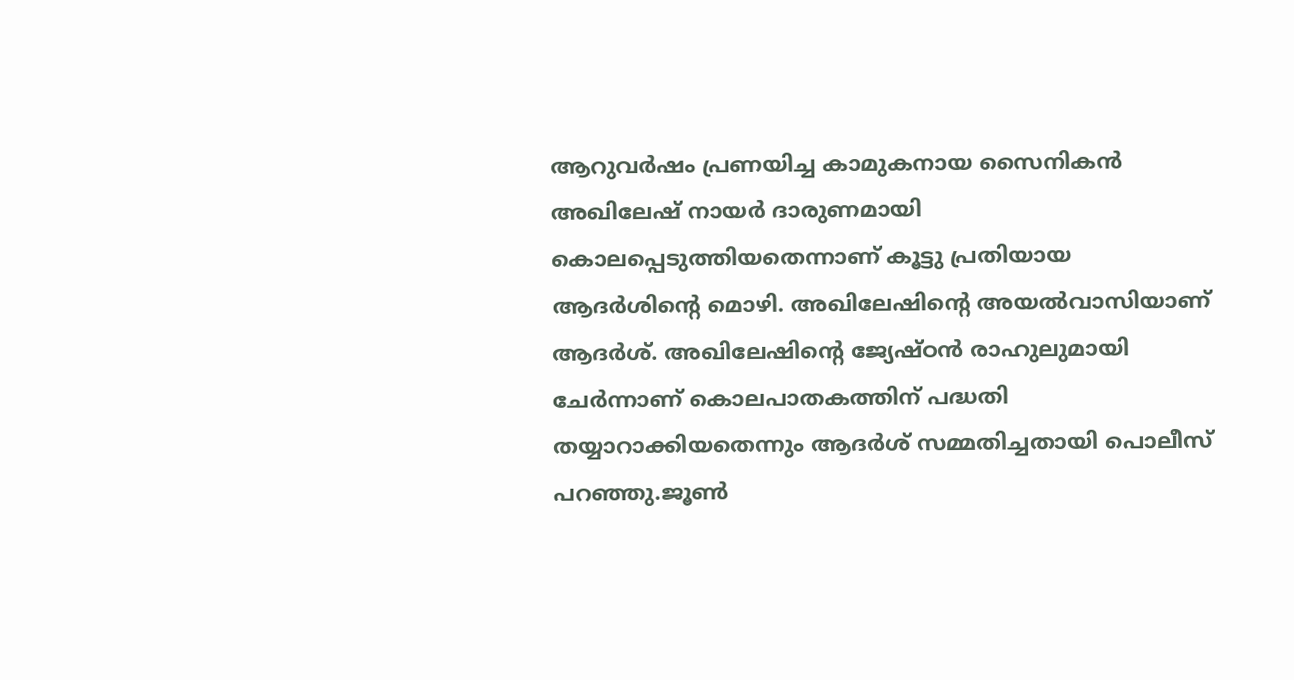ആറുവര്‍ഷം പ്രണയിച്ച കാമുകനായ സൈനികന്‍ അഖിലേഷ് നായര്‍ ദാരുണമായി കൊലപ്പെടുത്തിയതെന്നാണ് കൂട്ടു പ്രതിയായ ആദര്‍ശിന്റെ മൊഴി. അഖിലേഷിന്റെ അയല്‍വാസിയാണ് ആദര്‍ശ്. അഖിലേഷിന്റെ ജ്യേഷ്ഠന്‍ രാഹുലുമായി ചേര്‍ന്നാണ് കൊലപാതകത്തിന് പദ്ധതി തയ്യാറാക്കിയതെന്നും ആദര്‍ശ് സമ്മതിച്ചതായി പൊലീസ് പറഞ്ഞു.ജൂണ്‍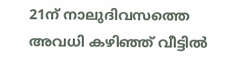21ന് നാലുദിവസത്തെ അവധി കഴിഞ്ഞ് വീട്ടില്‍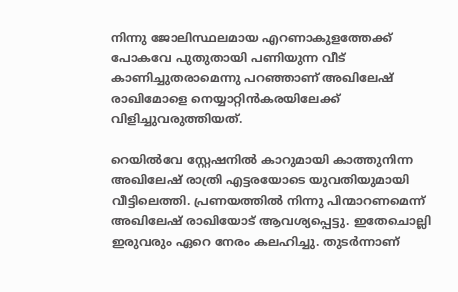നിന്നു ജോലിസ്ഥലമായ എറണാകുളത്തേക്ക് പോകവേ പുതുതായി പണിയുന്ന വീട് കാണിച്ചുതരാമെന്നു പറഞ്ഞാണ് അഖിലേഷ് രാഖിമോളെ നെയ്യാറ്റിന്‍കരയിലേക്ക് വിളിച്ചുവരുത്തിയത്.

റെയില്‍വേ സ്റ്റേഷനില്‍ കാറുമായി കാത്തുനിന്ന അഖിലേഷ് രാത്രി എട്ടരയോടെ യുവതിയുമായി വീട്ടിലെത്തി. പ്രണയത്തില്‍ നിന്നു പിന്മാറണമെന്ന് അഖിലേഷ് രാഖിയോട് ആവശ്യപ്പെട്ടു. ഇതേചൊല്ലി ഇരുവരും ഏറെ നേരം കലഹിച്ചു. തുടര്‍ന്നാണ്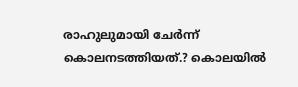രാഹുലുമായി ചേര്‍ന്ന് കൊലനടത്തിയത്.? കൊലയില്‍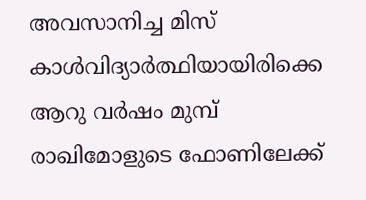അവസാനിച്ച മിസ് കാള്‍വിദ്യാര്‍ത്ഥിയായിരിക്കെ ആറു വര്‍ഷം മുമ്പ് രാഖിമോളുടെ ഫോണിലേക്ക്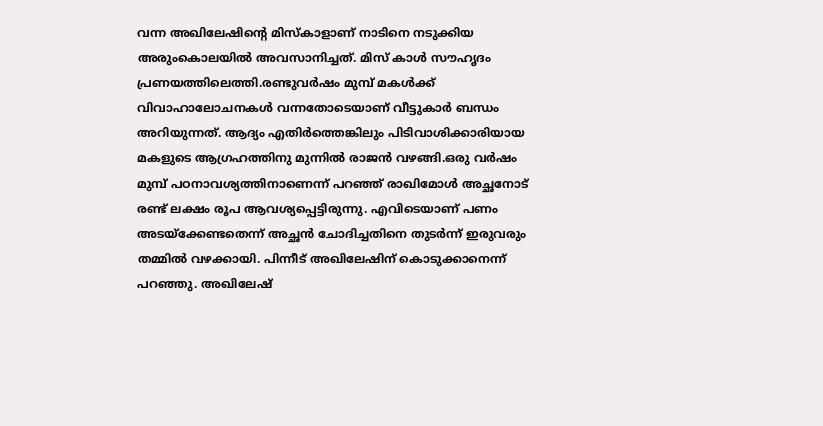വന്ന അഖിലേഷിന്റെ മിസ്‌കാളാണ് നാടിനെ നടുക്കിയ അരുംകൊലയില്‍ അവസാനിച്ചത്. മിസ് കാള്‍ സൗഹൃദം പ്രണയത്തിലെത്തി.രണ്ടുവര്‍ഷം മുമ്പ് മകള്‍ക്ക് വിവാഹാലോചനകള്‍ വന്നതോടെയാണ് വീട്ടുകാര്‍ ബന്ധം അറിയുന്നത്. ആദ്യം എതിര്‍ത്തെങ്കിലും പിടിവാശിക്കാരിയായ മകളുടെ ആഗ്രഹത്തിനു മുന്നില്‍ രാജന്‍ വഴങ്ങി.ഒരു വര്‍ഷം മുമ്പ് പഠനാവശ്യത്തിനാണെന്ന് പറഞ്ഞ് രാഖിമോള്‍ അച്ഛനോട് രണ്ട് ലക്ഷം രൂപ ആവശ്യപ്പെട്ടിരുന്നു. എവിടെയാണ് പണം അടയ്‌ക്കേണ്ടതെന്ന് അച്ഛന്‍ ചോദിച്ചതിനെ തുടര്‍ന്ന് ഇരുവരും തമ്മില്‍ വഴക്കായി. പിന്നീട് അഖിലേഷിന് കൊടുക്കാനെന്ന് പറഞ്ഞു. അഖിലേഷ്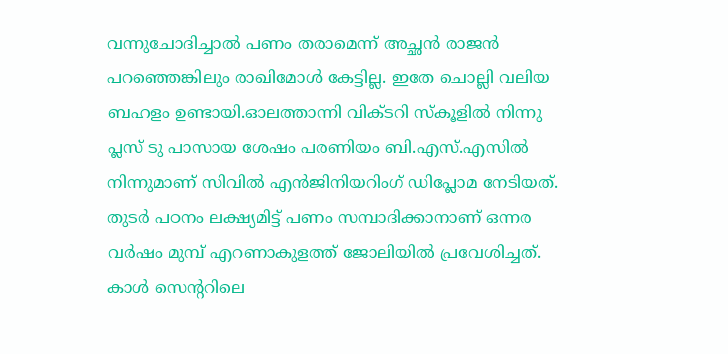വന്നുചോദിച്ചാല്‍ പണം തരാമെന്ന് അച്ഛന്‍ രാജന്‍ പറഞ്ഞെങ്കിലും രാഖിമോള്‍ കേട്ടില്ല. ഇതേ ചൊല്ലി വലിയ ബഹളം ഉണ്ടായി.ഓലത്താന്നി വിക്ടറി സ്‌കൂളില്‍ നിന്നു പ്ലസ് ടു പാസായ ശേഷം പരണിയം ബി.എസ്.എസില്‍ നിന്നുമാണ് സിവില്‍ എന്‍ജിനിയറിംഗ് ഡിപ്ലോമ നേടിയത്. തുടര്‍ പഠനം ലക്ഷ്യമിട്ട് പണം സമ്പാദിക്കാനാണ് ഒന്നര വര്‍ഷം മുമ്പ് എറണാകുളത്ത് ജോലിയില്‍ പ്രവേശിച്ചത്. കാള്‍ സെന്ററിലെ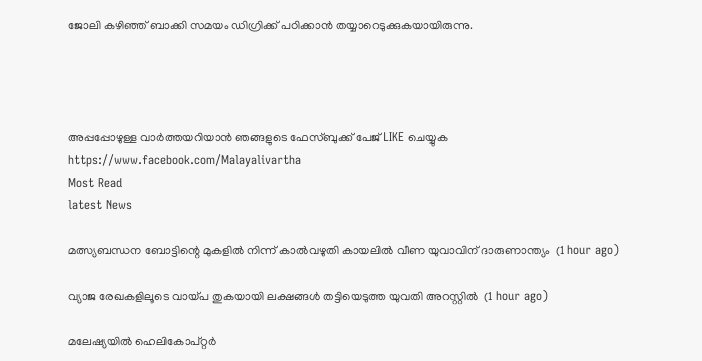ജോലി കഴിഞ്ഞ് ബാക്കി സമയം ഡിഗ്രിക്ക് പഠിക്കാന്‍ തയ്യാറെടുക്കുകയായിരുന്നു.




അപ്പപ്പോഴുള്ള വാര്‍ത്തയറിയാന്‍ ഞങ്ങളുടെ ഫേസ്‌ബുക്ക്‌ പേജ് LIKE ചെയ്യുക
https://www.facebook.com/Malayalivartha
Most Read
latest News

മത്സ്യബന്ധന ബോട്ടിന്റെ മുകളില്‍ നിന്ന് കാല്‍വഴുതി കായലില്‍ വീണ യുവാവിന് ദാരുണാന്ത്യം  (1 hour ago)

വ്യാജ രേഖകളിലൂടെ വായ്പ തുകയായി ലക്ഷങ്ങള്‍ തട്ടിയെടുത്ത യുവതി അറസ്റ്റില്‍  (1 hour ago)

മലേഷ്യയില്‍ ഹെലികോപ്റ്റര്‍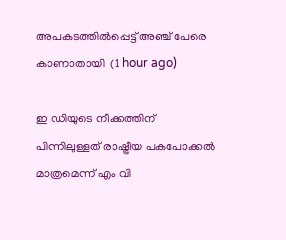അപകടത്തില്‍പ്പെട്ട് അഞ്ച് പേരെ കാണാതായി  (1 hour ago)

ഇ ഡിയുടെ നീക്കത്തിന് പിന്നിലുള്ളത് രാഷ്ട്രീയ പകപോക്കല്‍ മാത്രമെന്ന് എം വി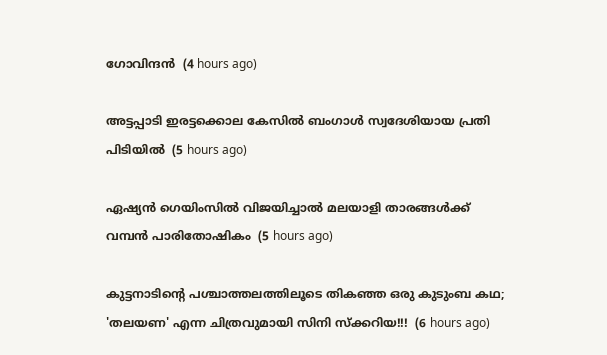ഗോവിന്ദന്‍  (4 hours ago)

അട്ടപ്പാടി ഇരട്ടക്കൊല കേസില്‍ ബംഗാള്‍ സ്വദേശിയായ പ്രതി പിടിയില്‍  (5 hours ago)

ഏഷ്യന്‍ ഗെയിംസില്‍ വിജയിച്ചാല്‍ മലയാളി താരങ്ങള്‍ക്ക് വമ്പന്‍ പാരിതോഷികം  (5 hours ago)

കുട്ടനാടിൻ്റെ പശ്ചാത്തലത്തിലൂടെ തികഞ്ഞ ഒരു കുടുംബ കഥ; 'തലയണ' എന്ന ചിത്രവുമായി സിനി സ്ക്കറിയ!!!  (6 hours ago)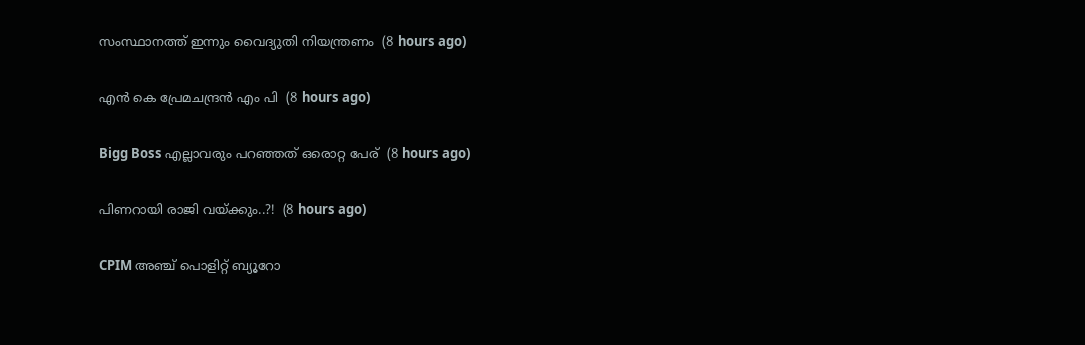സംസ്ഥാനത്ത് ഇന്നും വൈദ്യുതി നിയന്ത്രണം  (8 hours ago)

എൻ കെ പ്രേമചന്ദ്രൻ എം പി  (8 hours ago)

Bigg Boss എല്ലാവരും പറഞ്ഞത് ഒരൊറ്റ പേര്  (8 hours ago)

പിണറായി രാജി വയ്ക്കും..?!  (8 hours ago)

CPIM അഞ്ച് പൊളിറ്റ് ബ്യൂറോ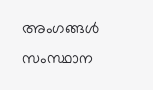അംഗങ്ങള്‍ സംസ്ഥാന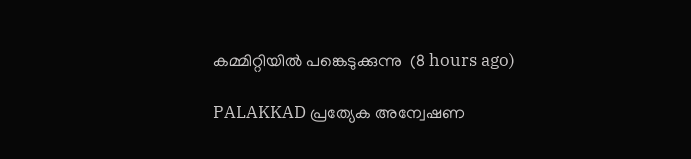കമ്മിറ്റിയില്‍ പങ്കെടുക്കുന്നു  (8 hours ago)

PALAKKAD പ്രത്യേക അന്വേഷണ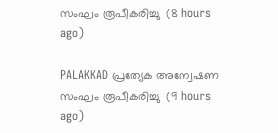സംഘം രൂപീകരിച്ചു  (8 hours ago)

PALAKKAD പ്രത്യേക അന്വേഷണ സംഘം രൂപീകരിച്ചു  (9 hours ago)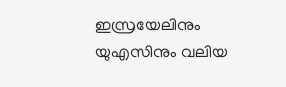ഇസ്രയേലിനും യുഎസിനും വലിയ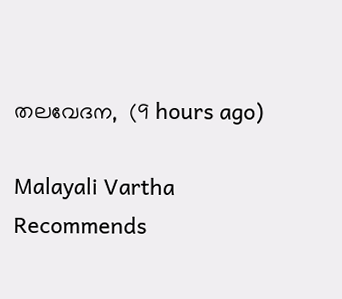തലവേദന,  (9 hours ago)

Malayali Vartha Recommends